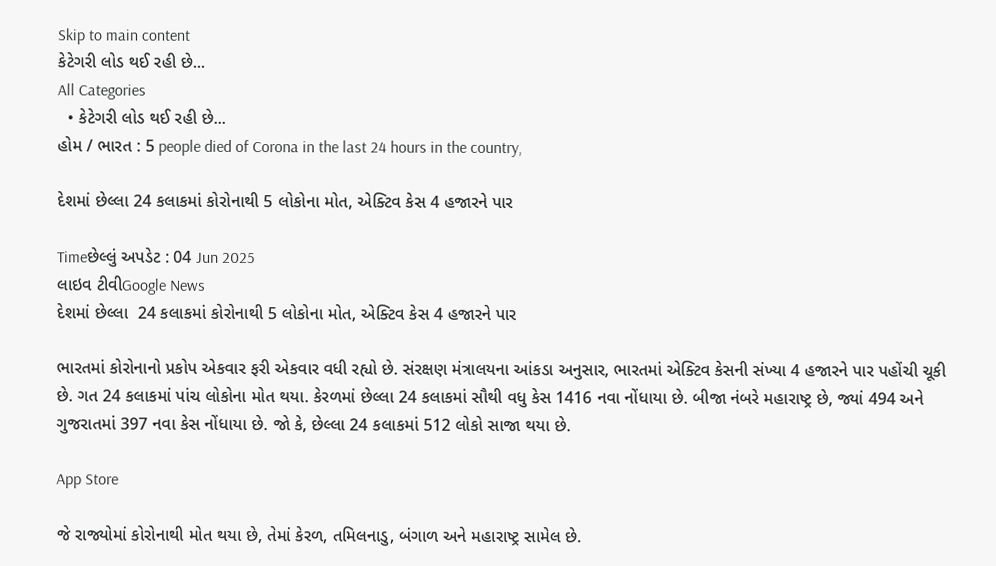Skip to main content
કેટેગરી લોડ થઈ રહી છે...
All Categories
  • કેટેગરી લોડ થઈ રહી છે...
હોમ / ભારત : 5 people died of Corona in the last 24 hours in the country,

દેશમાં છેલ્લા 24 કલાકમાં કોરોનાથી 5 લોકોના મોત, એક્ટિવ કેસ 4 હજારને પાર

Timeછેલ્લું અપડેટ : 04 Jun 2025
લાઇવ ટીવીGoogle News
દેશમાં છેલ્લા  24 કલાકમાં કોરોનાથી 5 લોકોના મોત, એક્ટિવ કેસ 4 હજારને પાર

ભારતમાં કોરોનાનો પ્રકોપ એકવાર ફરી એકવાર વધી રહ્યો છે. સંરક્ષણ મંત્રાલયના આંકડા અનુસાર, ભારતમાં એક્ટિવ કેસની સંખ્યા 4 હજારને પાર પહોંચી ચૂકી છે. ગત 24 કલાકમાં પાંચ લોકોના મોત થયા. કેરળમાં છેલ્લા 24 કલાકમાં સૌથી વધુ કેસ 1416 નવા નોંધાયા છે. બીજા નંબરે મહારાષ્ટ્ર છે, જ્યાં 494 અને ગુજરાતમાં 397 નવા કેસ નોંધાયા છે. જો કે, છેલ્લા 24 કલાકમાં 512 લોકો સાજા થયા છે.

App Store

જે રાજ્યોમાં કોરોનાથી મોત થયા છે, તેમાં કેરળ, તમિલનાડુ, બંગાળ અને મહારાષ્ટ્ર સામેલ છે.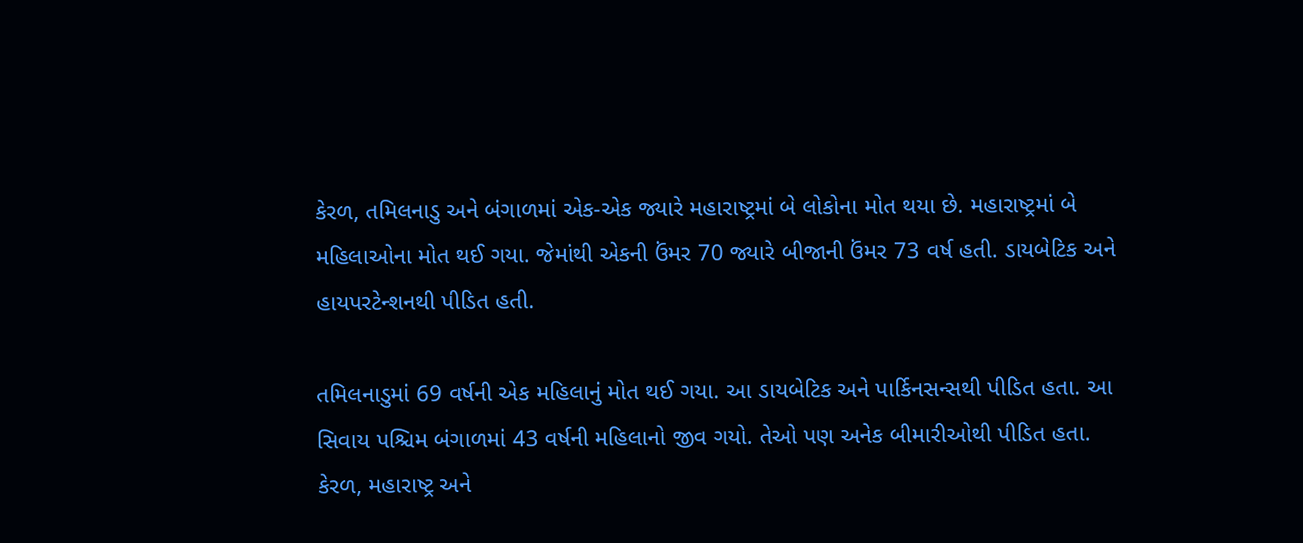કેરળ, તમિલનાડુ અને બંગાળમાં એક-એક જ્યારે મહારાષ્ટ્રમાં બે લોકોના મોત થયા છે. મહારાષ્ટ્રમાં બે મહિલાઓના મોત થઈ ગયા. જેમાંથી એકની ઉંમર 70 જ્યારે બીજાની ઉંમર 73 વર્ષ હતી. ડાયબેટિક અને હાયપરટેન્શનથી પીડિત હતી.

તમિલનાડુમાં 69 વર્ષની એક મહિલાનું મોત થઈ ગયા. આ ડાયબેટિક અને પાર્કિનસન્સથી પીડિત હતા. આ સિવાય પશ્ચિમ બંગાળમાં 43 વર્ષની મહિલાનો જીવ ગયો. તેઓ પણ અનેક બીમારીઓથી પીડિત હતા. કેરળ, મહારાષ્ટ્ર અને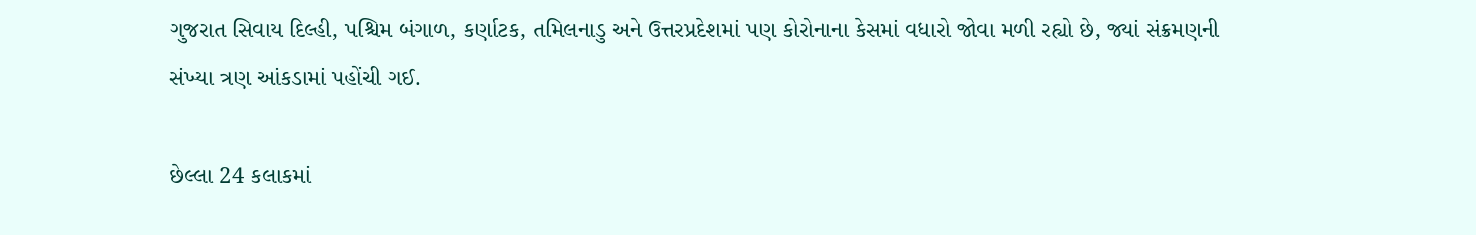ગુજરાત સિવાય દિલ્હી, પશ્ચિમ બંગાળ, કર્ણાટક, તમિલનાડુ અને ઉત્તરપ્રદેશમાં પણ કોરોનાના કેસમાં વધારો જોવા મળી રહ્યો છે, જ્યાં સંક્રમણની સંખ્યા ત્રણ આંકડામાં પહોંચી ગઈ.

છેલ્લા 24 કલાકમાં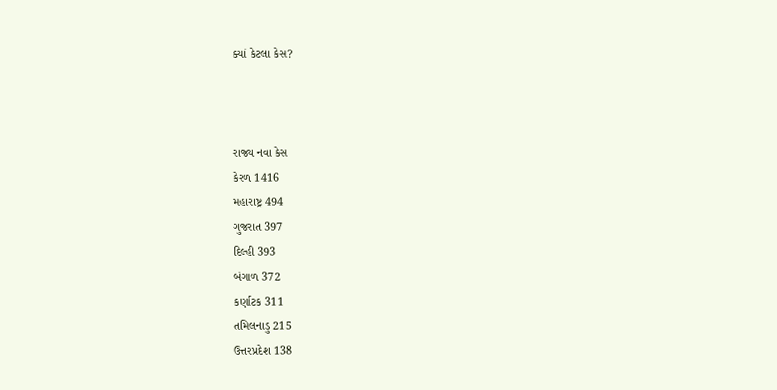ક્યાં કેટલા કેસ?



રાજ્ય નવા કેસ
કેરળ 1416
મહારાષ્ટ્ર 494
ગુજરાત 397
દિલ્હી 393
બંગાળ 372
કર્ણાટક 311
તમિલનાડુ 215
ઉત્તરપ્રદેશ 138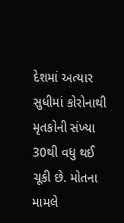દેશમાં અત્યાર સુધીમાં કોરોનાથી મૃતકોની સંખ્યા 30થી વધુ થઈ ચૂકી છે. મોતના મામલે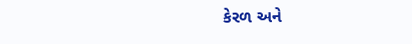કેરળ અને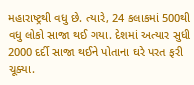મહારાષ્ટ્રથી વધુ છે. ત્યારે, 24 કલાકમાં 500થી વધુ લોકો સાજા થઈ ગયા. દેશમાં અત્યાર સુધી 2000 દર્દી સાજા થઈને પોતાના ઘરે પરત ફરી ચૂક્યા.